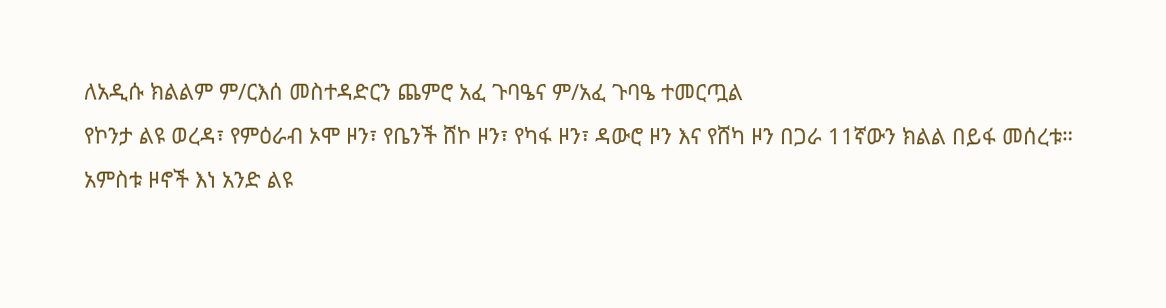ለአዲሱ ክልልም ም/ርእሰ መስተዳድርን ጨምሮ አፈ ጉባዔና ም/አፈ ጉባዔ ተመርጧል
የኮንታ ልዩ ወረዳ፣ የምዕራብ ኦሞ ዞን፣ የቤንች ሸኮ ዞን፣ የካፋ ዞን፣ ዳውሮ ዞን እና የሸካ ዞን በጋራ 11ኛውን ክልል በይፋ መሰረቱ።
አምስቱ ዞኖች እነ አንድ ልዩ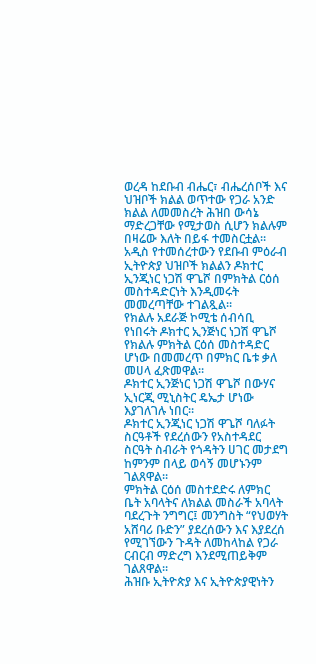ወረዳ ከደቡብ ብሔር፣ ብሔረሰቦች እና ህዝቦች ክልል ወጥተው የጋራ አንድ ክልል ለመመስረት ሕዝበ ውሳኔ ማድረጋቸው የሚታወስ ሲሆን ክልሉም በዛሬው እለት በይፋ ተመስርቷል።
አዲስ የተመሰረተውን የደቡብ ምዕራብ ኢትዮጵያ ህዝቦች ክልልን ዶክተር ኢንጂነር ነጋሽ ዋጌሾ በምክትል ርዕሰ መስተዳድርነት እንዲመሩት መመረጣቸው ተገልጿል።
የክልሉ አደራጅ ኮሚቴ ሰብሳቢ የነበሩት ዶክተር ኢንጅነር ነጋሽ ዋጌሾ የክልሉ ምክትል ርዕሰ መስተዳድር ሆነው በመመረጥ በምክር ቤቱ ቃለ መሀላ ፈጽመዋል።
ዶክተር ኢንጅነር ነጋሽ ዋጌሾ በውሃና ኢነርጂ ሚኒስትር ዴኤታ ሆነው እያገለገሉ ነበር።
ዶክተር ኢንጂነር ነጋሽ ዋጌሾ ባለፉት ስርዓቶች የደረሰውን የአስተዳደር ስርዓት ስብራት የጎዳትን ሀገር መታደግ ከምንም በላይ ወሳኝ መሆኑንም ገልጸዋል።
ምክትል ርዕሰ መስተደድሩ ለምክር ቤት አባላትና ለክልል መስራች አባላት ባደረጉት ንግግር፤ መንግስት “የህወሃት አሸባሪ ቡድን” ያደረሰውን እና እያደረሰ የሚገኘውን ጉዳት ለመከላከል የጋራ ርብርብ ማድረግ እንደሚጠይቅም ገልጸዋል።
ሕዝቡ ኢትዮጵያ እና ኢትዮጵያዊነትን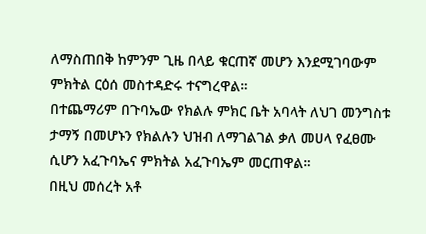ለማስጠበቅ ከምንም ጊዜ በላይ ቁርጠኛ መሆን እንደሚገባውም ምክትል ርዕሰ መስተዳድሩ ተናግረዋል።
በተጨማሪም በጉባኤው የክልሉ ምክር ቤት አባላት ለህገ መንግስቱ ታማኝ በመሆኑን የክልሉን ህዝብ ለማገልገል ቃለ መሀላ የፈፀሙ ሲሆን አፈጉባኤና ምክትል አፈጉባኤም መርጠዋል።
በዚህ መሰረት አቶ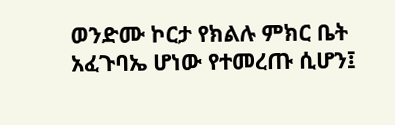ወንድሙ ኮርታ የክልሉ ምክር ቤት አፈጉባኤ ሆነው የተመረጡ ሲሆን፤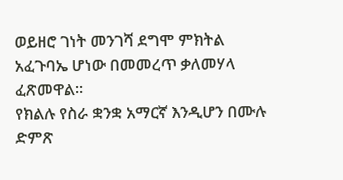ወይዘሮ ገነት መንገሻ ደግሞ ምክትል አፈጉባኤ ሆነው በመመረጥ ቃለመሃላ ፈጽመዋል።
የክልሉ የስራ ቋንቋ አማርኛ እንዲሆን በሙሉ ድምጽ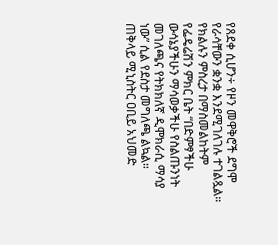የጸደቀ ሲሆን÷ የዞን መዋቅሮች ደግሞ የራሳቸውን ቋንቋ እንደሚገለገሉ ተገልጿል።
የክልሉን ምስረታ በማስመልከትም የፌዴሬሽን ምክር ቤት “በድምፃችሁ ውሳኔያችሁን ማሳወቃችሁ የስልጡንነት መገለጫና የትክክለኛ ዲሞክራሲ ማሳያ ነው” ሲል የደስታ መግለጫ ልኳል።
ጠቅላይ ሚኒስትር ዐቢይ አህመድ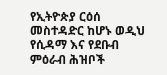የኢትዮጵያ ርዕሰ መስተዳድር ከሆኑ ወዲህ የሲዳማ እና የደቡብ ምዕራብ ሕዝቦች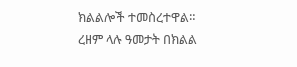ክልልሎች ተመስረተዋል።
ረዘም ላሉ ዓመታት በክልል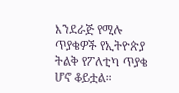እንደራጅ የሚሉ ጥያቄዎች የኢትዮጵያ ትልቅ የፖለቲካ ጥያቄ ሆኖ ቆይቷል።